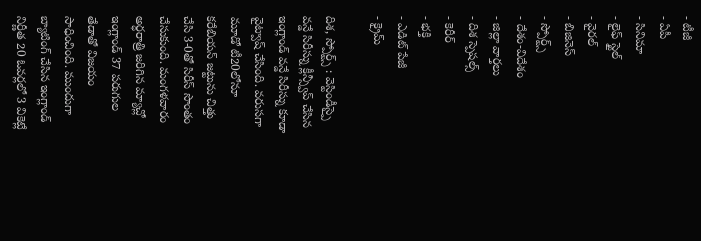- టీజీ
- ఏపీ
- సినిమా
- లైఫ్ స్టైల్
- వైరల్
- బిజినెస్
- స్పోర్ట్స్
- దేశం-విదేశం
- జిల్లా వార్తలు
- దిశ స్పెషల్స్
- కెరీర్
- భక్తి
- ఎడిట్ పేజీ
- క్రైమ్

దిశ, స్పోర్ట్స్ : వెస్టిండీస్పై వన్డే సిరీస్ను క్లీన్స్వీప్ చేసిన ఇంగ్లాండ్ వన్డే సిరీస్ను కూడా వైట్వాష్ చేసింది. వరుసగా మూడో టీ20లోనూ కరేబియన్ జట్టును చిత్తు చేసి 3-0తో సిరీస్ సొంతం చేసుకుంది. మంగళవారం అర్ధరాత్రి జరిగిన మ్యాచ్లో ఇంగ్లాండ్ 37 పరుగుల తేడాతో విజయం సాధించింది. ముందుగా బ్యాటింగ్ చేసిన ఇంగ్లాండ్ నిర్ణీత 20 ఓవర్లలో 3 వికెట్లే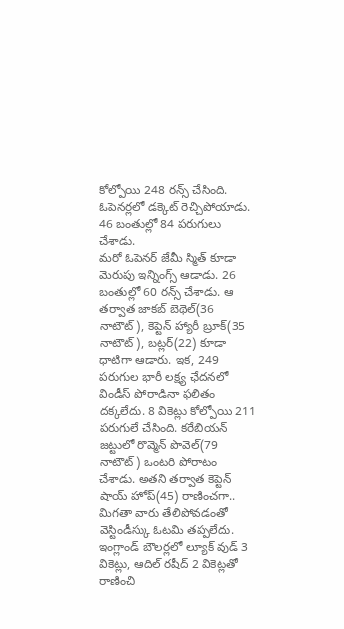కోల్పోయి 248 రన్స్ చేసింది. ఓపెనర్లలో డక్కెట్ రెచ్చిపోయాడు. 46 బంతుల్లో 84 పరుగులు చేశాడు.
మరో ఓపెనర్ జేమీ స్మిత్ కూడా మెరుపు ఇన్నింగ్స్ ఆడాడు. 26 బంతుల్లో 60 రన్స్ చేశాడు. ఆ తర్వాత జాకబ్ బెథెల్(36 నాటౌట్), కెప్టెన్ హ్యారీ బ్రూక్(35 నాటౌట్), బట్లర్(22) కూడా ధాటిగా ఆడారు. ఇక, 249 పరుగుల భారీ లక్ష్య ఛేదనలో విండీస్ పోరాడినా ఫలితం దక్కలేదు. 8 వికెట్లు కోల్పోయి 211 పరుగులే చేసింది. కరేబియన్ జట్టులో రొవ్మెన్ పొవెల్(79 నాటౌట్) ఒంటరి పోరాటం చేశాడు. అతని తర్వాత కెప్టెన్ షాయ్ హోప్(45) రాణించగా.. మిగతా వారు తేలిపోవడంతో వెస్టిండీస్కు ఓటమి తప్పలేదు. ఇంగ్లాండ్ బౌలర్లలో ల్యూక్ వుడ్ 3 వికెట్లు, ఆదిల్ రషీద్ 2 వికెట్లతో రాణించి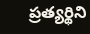ప్రత్యర్థిని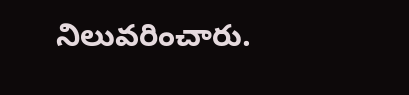నిలువరించారు.